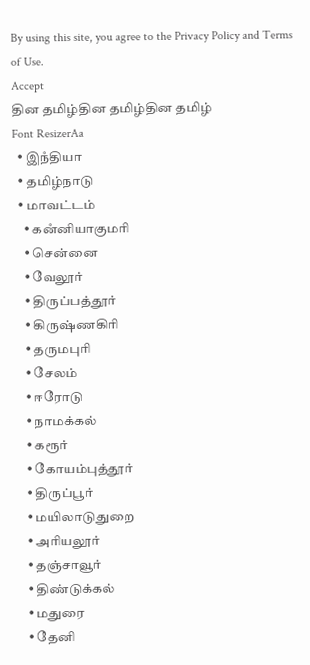By using this site, you agree to the Privacy Policy and Terms of Use.
Accept
தின தமிழ்தின தமிழ்தின தமிழ்
Font ResizerAa
  • இநஂதியா
  • தமிழ்நாடு
  • மாவட்டம்
    • கனஂனியாகுமரி
    • சென்னை
    • வேலூர்
    • திருப்பத்தூர்
    • கிருஷ்ணகிரி
    • தருமபுரி
    • சேலம்
    • ஈரோடு
    • நாமக்கல்
    • கரூர்
    • கோயம்புத்தூர்
    • திருப்பூர்
    • மயிலாடுதுறை
    • அரியலூர்
    • தஞ்சாவூர்
    • திண்டுக்கல்
    • மதுரை
    • தேனி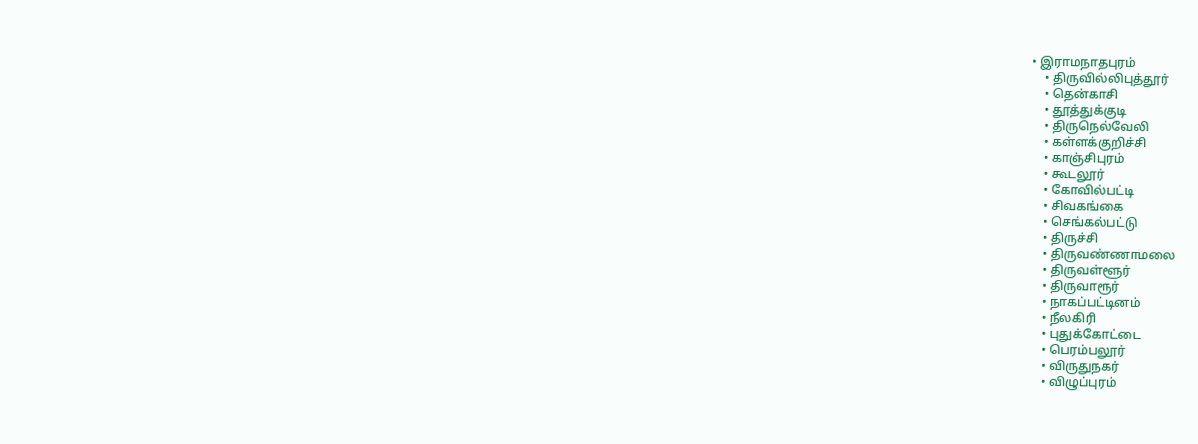• இராமநாதபுரம்
    • திருவில்லிபுத்தூர்
    • தென்காசி
    • தூத்துக்குடி
    • திருநெல்வேலி
    • கள்ளக்குறிச்சி
    • காஞ்சிபுரம்
    • கூடலூர்
    • கோவில்பட்டி
    • சிவகங்கை
    • செங்கல்பட்டு
    • திருச்சி
    • திருவண்ணாமலை
    • திருவள்ளூர்
    • திருவாரூர்
    • நாகப்பட்டினம்
    • நீலகிரி
    • புதுக்கோட்டை
    • பெரம்பலூர்
    • விருதுநகர்
    • விழுப்புரம்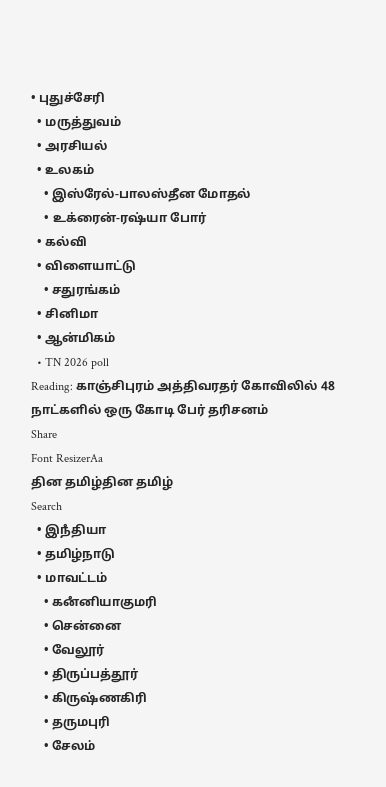• புதுச்சேரி
  • மருத்துவம்
  • அரசியல்
  • உலகம்
    • இஸ்ரேல்-பாலஸ்தீன மோதல்
    • உக்ரைன்-ரஷ்யா போர்
  • கல்வி
  • விளையாட்டு
    • சதுரங்கம்
  • சினிமா
  • ஆன்மிகம்
  • TN 2026 poll
Reading: காஞ்சிபுரம் அத்திவரதர் கோவிலில் 48 நாட்களில் ஒரு கோடி பேர் தரிசனம்
Share
Font ResizerAa
தின தமிழ்தின தமிழ்
Search
  • இநஂதியா
  • தமிழ்நாடு
  • மாவட்டம்
    • கனஂனியாகுமரி
    • சென்னை
    • வேலூர்
    • திருப்பத்தூர்
    • கிருஷ்ணகிரி
    • தருமபுரி
    • சேலம்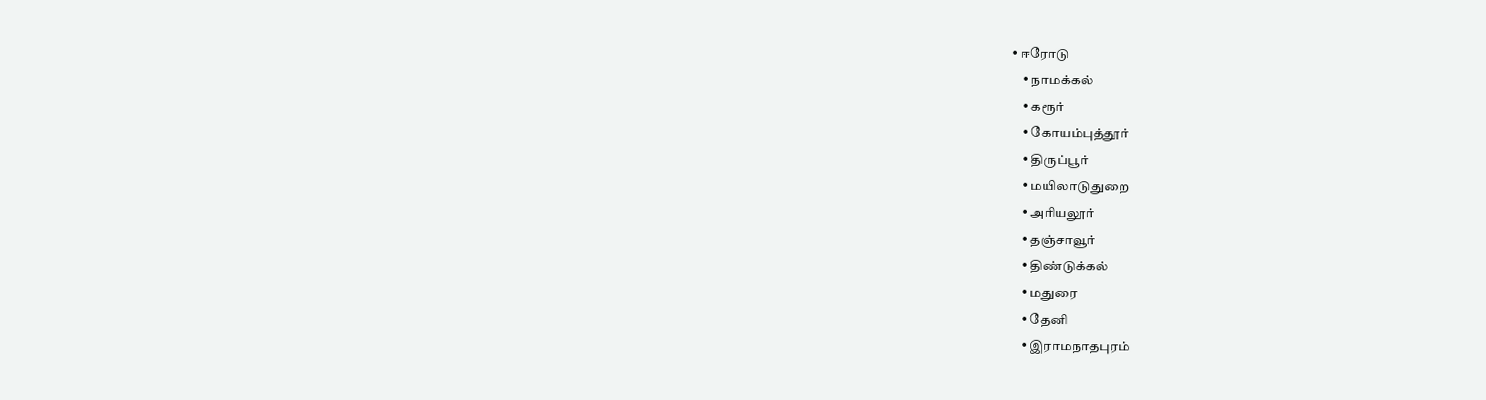• ஈரோடு
    • நாமக்கல்
    • கரூர்
    • கோயம்புத்தூர்
    • திருப்பூர்
    • மயிலாடுதுறை
    • அரியலூர்
    • தஞ்சாவூர்
    • திண்டுக்கல்
    • மதுரை
    • தேனி
    • இராமநாதபுரம்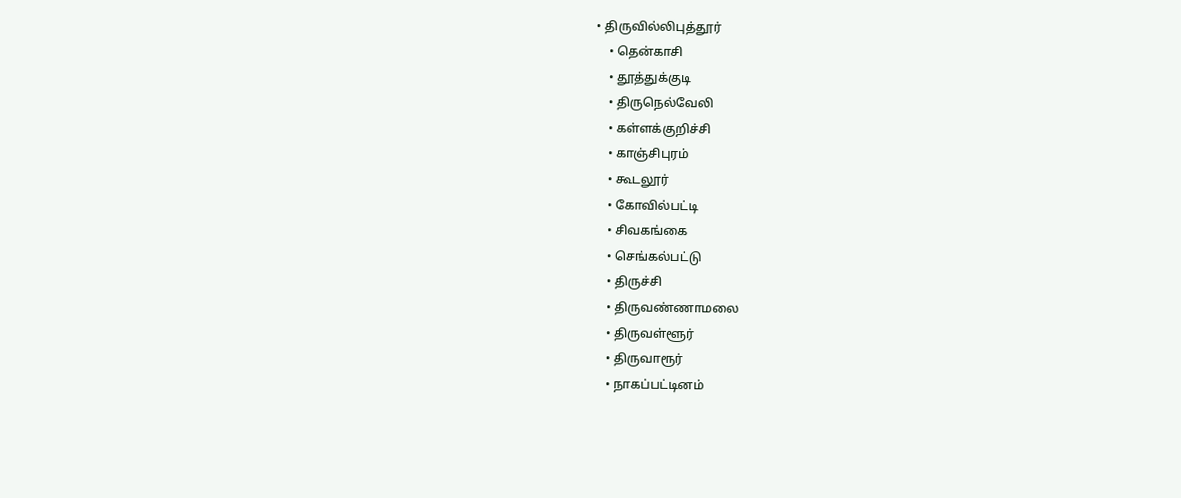• திருவில்லிபுத்தூர்
    • தென்காசி
    • தூத்துக்குடி
    • திருநெல்வேலி
    • கள்ளக்குறிச்சி
    • காஞ்சிபுரம்
    • கூடலூர்
    • கோவில்பட்டி
    • சிவகங்கை
    • செங்கல்பட்டு
    • திருச்சி
    • திருவண்ணாமலை
    • திருவள்ளூர்
    • திருவாரூர்
    • நாகப்பட்டினம்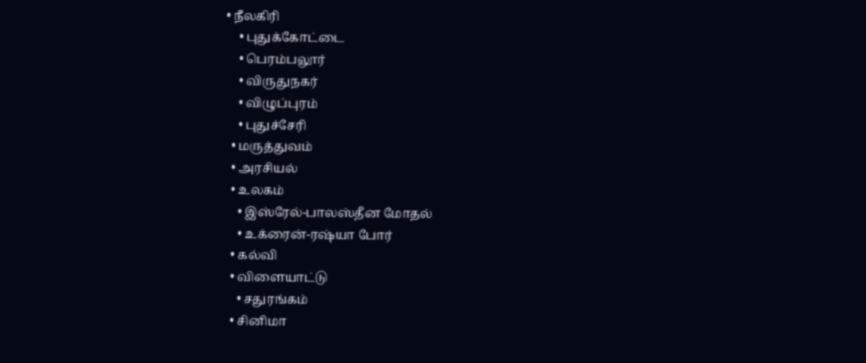• நீலகிரி
    • புதுக்கோட்டை
    • பெரம்பலூர்
    • விருதுநகர்
    • விழுப்புரம்
    • புதுச்சேரி
  • மருத்துவம்
  • அரசியல்
  • உலகம்
    • இஸ்ரேல்-பாலஸ்தீன மோதல்
    • உக்ரைன்-ரஷ்யா போர்
  • கல்வி
  • விளையாட்டு
    • சதுரங்கம்
  • சினிமா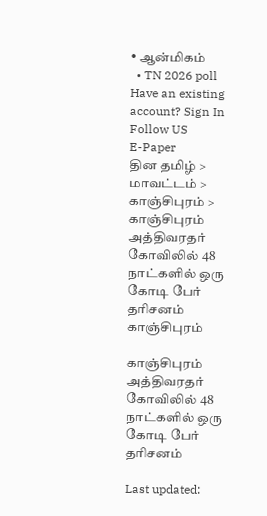• ஆன்மிகம்
  • TN 2026 poll
Have an existing account? Sign In
Follow US
E-Paper
தின தமிழ் > மாவட்டம் > காஞ்சிபுரம் > காஞ்சிபுரம் அத்திவரதர் கோவிலில் 48 நாட்களில் ஒரு கோடி பேர் தரிசனம்
காஞ்சிபுரம்

காஞ்சிபுரம் அத்திவரதர் கோவிலில் 48 நாட்களில் ஒரு கோடி பேர் தரிசனம்

Last updated: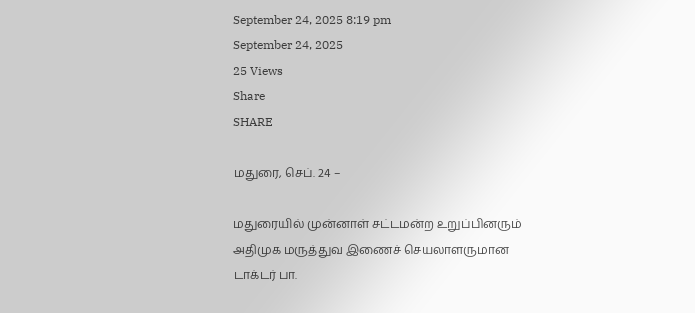September 24, 2025 8:19 pm
September 24, 2025
25 Views
Share
SHARE

மதுரை, செப். 24 –

மதுரையில் முன்னாள் சட்டமன்ற உறுப்பினரும் அதிமுக மருத்துவ இணைச் செயலாளருமான டாக்டர் பா.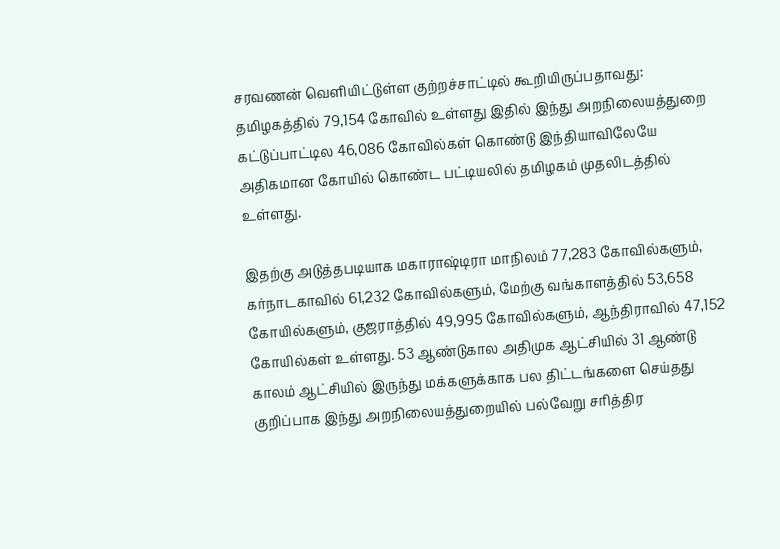சரவணன் வெளியிட்டுள்ள குற்றச்சாட்டில் கூறியிருப்பதாவது: தமிழகத்தில் 79,154 கோவில் உள்ளது இதில் இந்து அறநிலையத்துறை கட்டுப்பாட்டில 46,086 கோவில்கள் கொண்டு இந்தியாவிலேயே அதிகமான கோயில் கொண்ட பட்டியலில் தமிழகம் முதலிடத்தில் உள்ளது.

இதற்கு அடுத்தபடியாக மகாராஷ்டிரா மாநிலம் 77,283 கோவில்களும், கர்நாடகாவில் 61,232 கோவில்களும், மேற்கு வங்காளத்தில் 53,658 கோயில்களும், குஜராத்தில் 49,995 கோவில்களும், ஆந்திராவில் 47,152 கோயில்கள் உள்ளது. 53 ஆண்டுகால அதிமுக ஆட்சியில் 31 ஆண்டு காலம் ஆட்சியில் இருந்து மக்களுக்காக பல திட்டங்களை செய்தது குறிப்பாக இந்து அறநிலையத்துறையில் பல்வேறு சரித்திர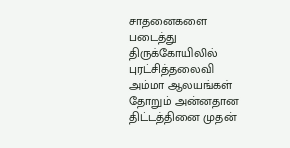சாதனைகளை படைத்து திருக்கோயிலில் புரட்சித்தலைவி அம்மா ஆலயங்கள் தோறும் அன்னதான திட்டத்தினை முதன்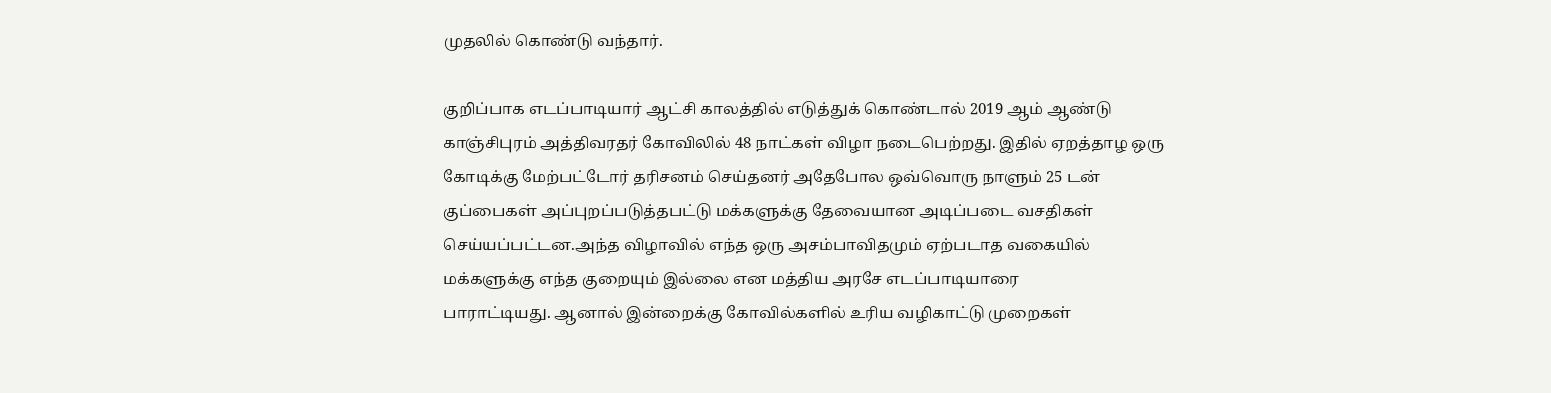முதலில் கொண்டு வந்தார்.

குறிப்பாக எடப்பாடியார் ஆட்சி காலத்தில் எடுத்துக் கொண்டால் 2019 ஆம் ஆண்டு காஞ்சிபுரம் அத்திவரதர் கோவிலில் 48 நாட்கள் விழா நடைபெற்றது. இதில் ஏறத்தாழ ஒரு கோடிக்கு மேற்பட்டோர் தரிசனம் செய்தனர் அதேபோல ஒவ்வொரு நாளும் 25 டன் குப்பைகள் அப்புறப்படுத்தபட்டு மக்களுக்கு தேவையான அடிப்படை வசதிகள் செய்யப்பட்டன.அந்த விழாவில் எந்த ஒரு அசம்பாவிதமும் ஏற்படாத வகையில் மக்களுக்கு எந்த குறையும் இல்லை என மத்திய அரசே எடப்பாடியாரை
பாராட்டியது. ஆனால் இன்றைக்கு கோவில்களில் உரிய வழிகாட்டு முறைகள்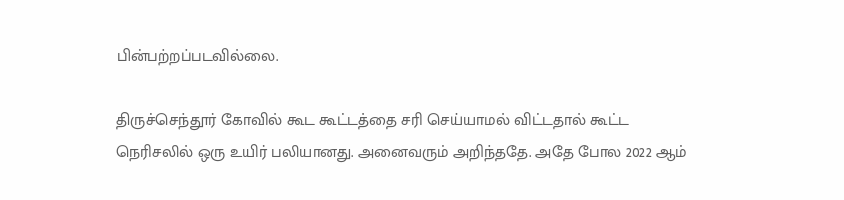பின்பற்றப்படவில்லை.

திருச்செந்தூர் கோவில் கூட கூட்டத்தை சரி செய்யாமல் விட்டதால் கூட்ட நெரிசலில் ஒரு உயிர் பலியானது. அனைவரும் அறிந்ததே. அதே போல 2022 ஆம்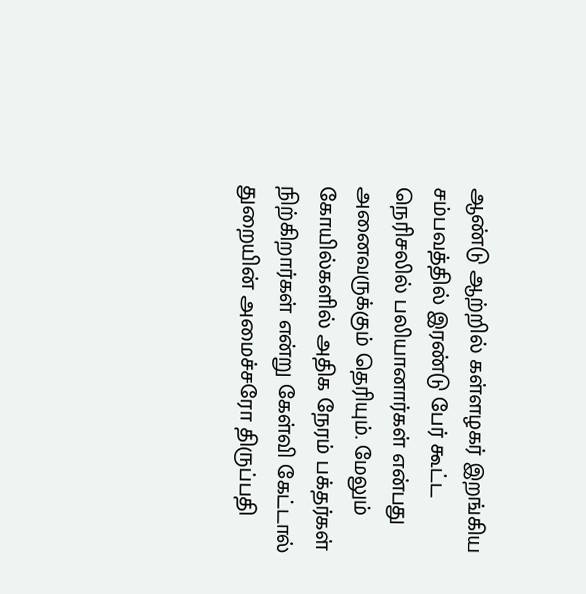ஆண்டு ஆற்றில் கள்ளழகர் இறங்கிய சம்பவத்தில் இரண்டு பேர் கூட்ட நெரிசலில் பலியானார்கள் என்பது அனைவருக்கும் தெரியும். மேலும் கோயில்களில் அதிக நேரம் பக்தர்கள் நிற்கிறார்கள் என்று கேள்வி கேட்டால் துறையின் அமைச்சரோ திருப்பதி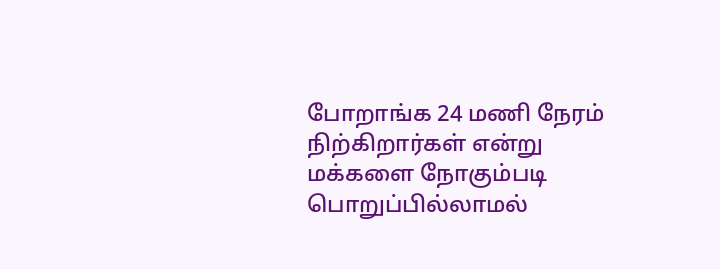போறாங்க 24 மணி நேரம் நிற்கிறார்கள் என்று மக்களை நோகும்படி பொறுப்பில்லாமல்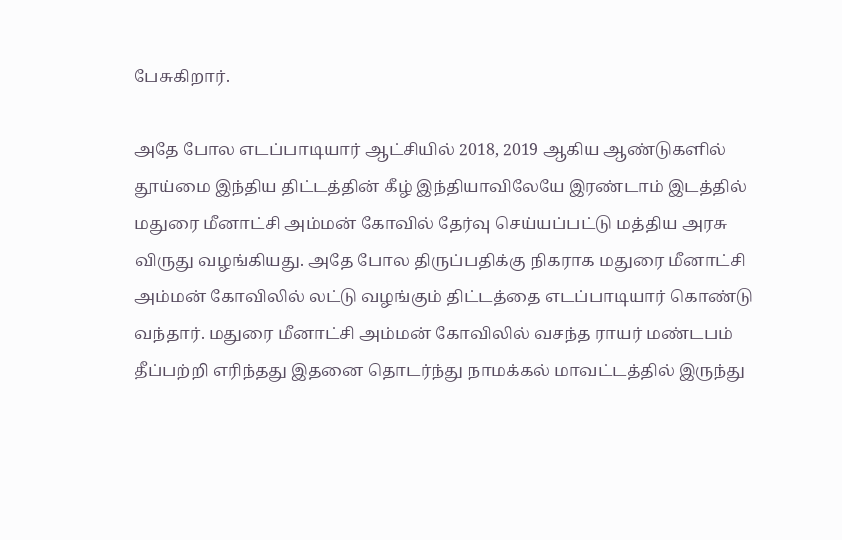பேசுகிறார்.

அதே போல எடப்பாடியார் ஆட்சியில் 2018, 2019 ஆகிய ஆண்டுகளில் தூய்மை இந்திய திட்டத்தின் கீழ் இந்தியாவிலேயே இரண்டாம் இடத்தில் மதுரை மீனாட்சி அம்மன் கோவில் தேர்வு செய்யப்பட்டு மத்திய அரசு விருது வழங்கியது. அதே போல திருப்பதிக்கு நிகராக மதுரை மீனாட்சி அம்மன் கோவிலில் லட்டு வழங்கும் திட்டத்தை எடப்பாடியார் கொண்டு வந்தார். மதுரை மீனாட்சி அம்மன் கோவிலில் வசந்த ராயர் மண்டபம் தீப்பற்றி எரிந்தது இதனை தொடர்ந்து நாமக்கல் மாவட்டத்தில் இருந்து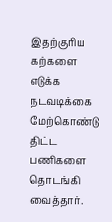இதற்குரிய கற்களை எடுக்க நடவடிக்கை மேற்கொண்டு திட்ட பணிகளை தொடங்கி வைத்தார்.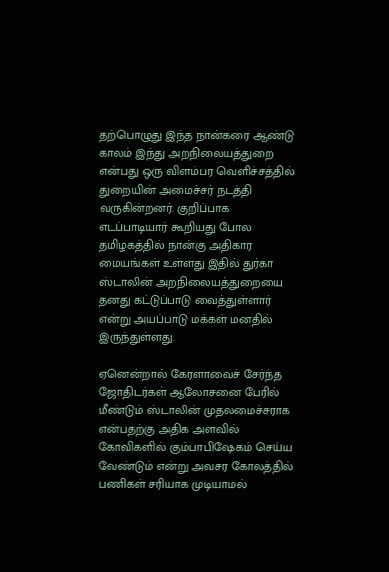தற்பொழுது இந்த நான்கரை ஆண்டு காலம் இந்து அறநிலையத்துறை என்பது ஒரு விளம்பர வெளிச்சத்தில் துறையின் அமைச்சர் நடத்தி வருகின்றனர். குறிப்பாக எடப்பாடியார் கூறியது போல தமிழகத்தில் நான்கு அதிகார மையங்கள் உள்ளது இதில் துர்கா ஸ்டாலின் அறநிலையத்துறையை தனது கட்டுப்பாடு வைத்துள்ளார் என்று அயப்பாடு மக்கள் மனதில் இருந்துள்ளது.

ஏனென்றால் கேரளாவைச் சேர்ந்த ஜோதிடர்கள் ஆலோசனை பேரில் மீண்டும் ஸ்டாலின் முதலமைச்சராக என்பதற்கு அதிக அளவில் கோவிகளில் கும்பாபிஷேகம் செய்ய வேண்டும் என்று அவசர கோலத்தில் பணிகள் சரியாக முடியாமல்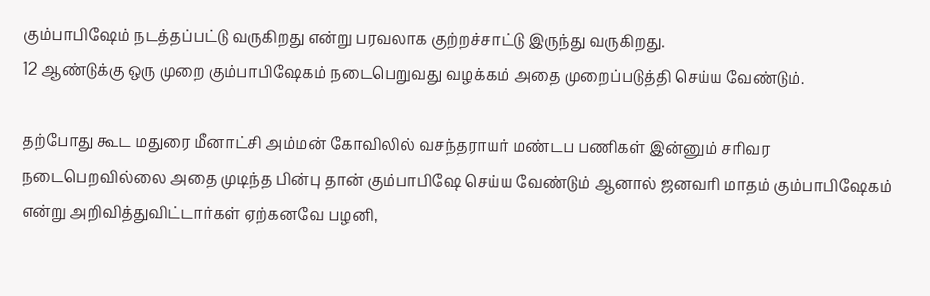கும்பாபிஷேம் நடத்தப்பட்டு வருகிறது என்று பரவலாக குற்றச்சாட்டு இருந்து வருகிறது.
12 ஆண்டுக்கு ஒரு முறை கும்பாபிஷேகம் நடைபெறுவது வழக்கம் அதை முறைப்படுத்தி செய்ய வேண்டும்.

தற்போது கூட மதுரை மீனாட்சி அம்மன் கோவிலில் வசந்தராயர் மண்டப பணிகள் இன்னும் சரிவர நடைபெறவில்லை அதை முடிந்த பின்பு தான் கும்பாபிஷே செய்ய வேண்டும் ஆனால் ஜனவரி மாதம் கும்பாபிஷேகம் என்று அறிவித்துவிட்டார்கள் ஏற்கனவே பழனி,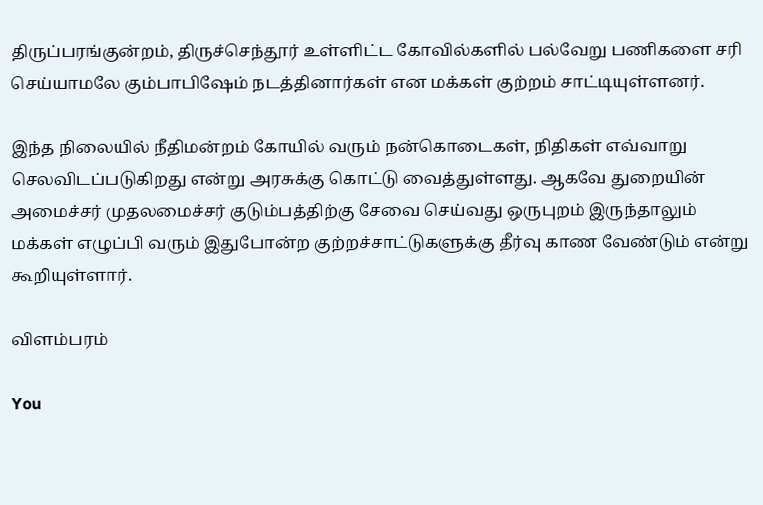திருப்பரங்குன்றம், திருச்செந்தூர் உள்ளிட்ட கோவில்களில் பல்வேறு பணிகளை சரி செய்யாமலே கும்பாபிஷேம் நடத்தினார்கள் என மக்கள் குற்றம் சாட்டியுள்ளனர்.

இந்த நிலையில் நீதிமன்றம் கோயில் வரும் நன்கொடைகள், நிதிகள் எவ்வாறு செலவிடப்படுகிறது என்று அரசுக்கு கொட்டு வைத்துள்ளது. ஆகவே துறையின் அமைச்சர் முதலமைச்சர் குடும்பத்திற்கு சேவை செய்வது ஒருபுறம் இருந்தாலும் மக்கள் எழுப்பி வரும் இதுபோன்ற குற்றச்சாட்டுகளுக்கு தீர்வு காண வேண்டும் என்று கூறியுள்ளார்.

விளம்பரம்

You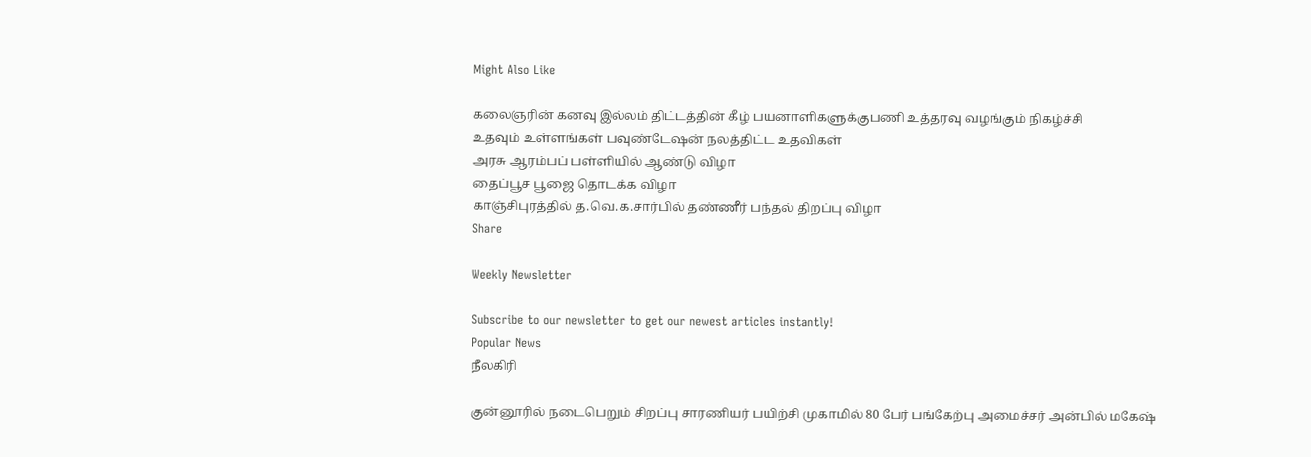Might Also Like

கலைஞரின் கனவு இல்லம் திட்டத்தின் கீழ் பயனாளிகளுக்குபணி உத்தரவு வழங்கும் நிகழ்ச்சி
உதவும் உள்ளங்கள் பவுண்டேஷன் நலத்திட்ட உதவிகள்
அரசு ஆரம்பப் பள்ளியில் ஆண்டு விழா
தைப்பூச பூஜை தொடக்க விழா
காஞ்சிபுரத்தில் த.வெ.க.சார்பில் தண்ணீர் பந்தல் திறப்பு விழா
Share

Weekly Newsletter

Subscribe to our newsletter to get our newest articles instantly!
Popular News
நீலகிரி

குன்னூரில் நடைபெறும் சிறப்பு சாரணியர் பயிற்சி முகாமில் 80 பேர் பங்கேற்பு அமைச்சர் அன்பில் மகேஷ்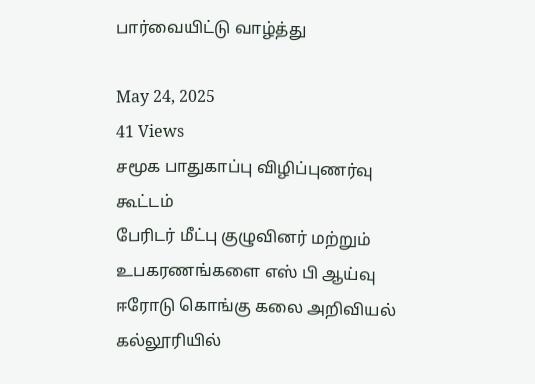பார்வையிட்டு வாழ்த்து

May 24, 2025
41 Views
சமூக பாதுகாப்பு விழிப்புணர்வு கூட்டம்
பேரிடர் மீட்பு குழுவினர் மற்றும் உபகரணங்களை எஸ் பி ஆய்வு
ஈரோடு கொங்கு கலை அறிவியல் கல்லூரியில்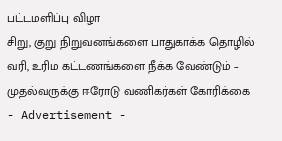பட்டமளிப்பு விழா
சிறு, குறு நிறுவனங்களை பாதுகாக்க தொழில் வரி, உரிம கட்டணங்களை நீக்க வேண்டும் – முதல்வருக்கு ஈரோடு வணிகர்கள் கோரிக்கை
- Advertisement -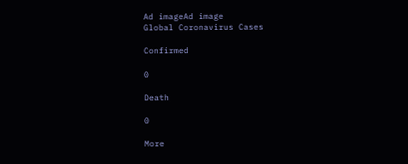Ad imageAd image
Global Coronavirus Cases

Confirmed

0

Death

0

More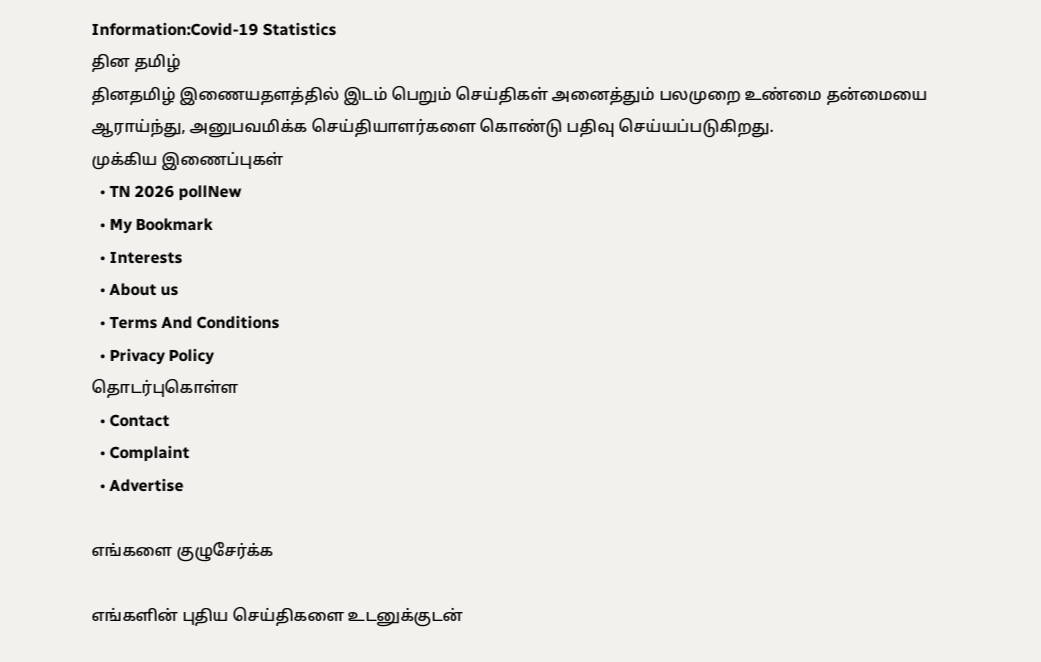Information:Covid-19 Statistics
தின தமிழ்
தினதமிழ் இணையதளத்தில் இடம் பெறும் செய்திகள் அனைத்தும் பலமுறை உண்மை தன்மையை ஆராய்ந்து, அனுபவமிக்க செய்தியாளர்களை கொண்டு பதிவு செய்யப்படுகிறது.
முக்கிய இணைப்புகள்
  • TN 2026 pollNew
  • My Bookmark
  • Interests
  • About us
  • Terms And Conditions
  • Privacy Policy
தொடர்புகொள்ள
  • Contact
  • Complaint
  • Advertise

எங்களை குழுசேர்க்க

எங்களின் புதிய செய்திகளை உடனுக்குடன்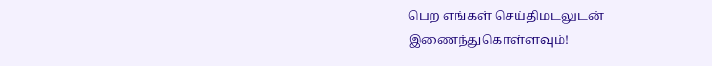பெற எங்கள் செய்திமடலுடன் இணைந்துகொள்ளவும்!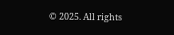© 2025. All rights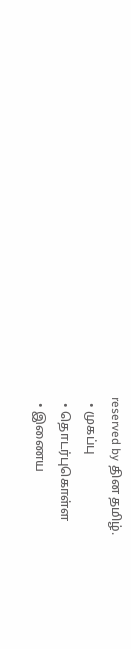reserved by தின தமிழ்.
  • முகப்பு
  • தொடர்புகொள்ள
  • இணைய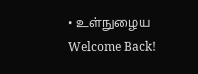• உள்நுழைய
Welcome Back!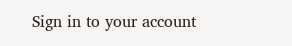Sign in to your account